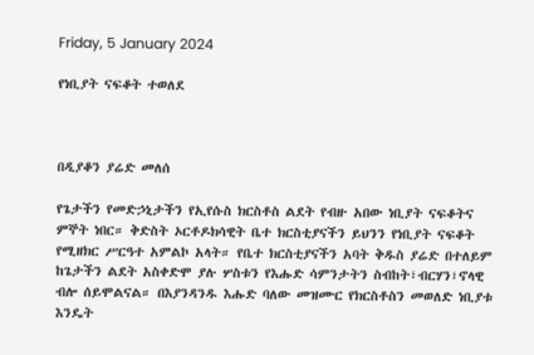Friday, 5 January 2024

የነቢያት ናፍቆት ተወለደ



በዲያቆን ያሬድ መለሰ

የጌታችን የመድኃኒታችን የኢየሱስ ክርስቶስ ልደት የብዙ አበው ነቢያት ናፍቆትና ምኞት ነበር። ቅድስት ኦርቶዶክሳዊት ቤተ ክርስቲያናችን ይህንን የነቢያት ናፍቆት የሚዘክር ሥርዓተ አምልኮ አላት። የቤተ ክርስቲያናችን አባት ቅዱስ ያሬድ በተለይም ከጌታችን ልደት አስቀድሞ ያሉ ሦስቱን የእሑድ ሳምንታትን ስብከት፣ብርሃን፣ኖላዊ ብሎ ሰይሞልናል። በእያንዳንዱ እሑድ ባለው መዝሙር የክርስቶስን መወለድ ነቢያቱ እንዴት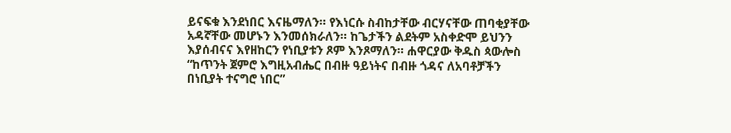ይናፍቁ እንደነበር እናዜማለን። የእነርሱ ስብከታቸው ብርሃናቸው ጠባቂያቸው አዳኛቸው መሆኑን እንመሰክራለን። ከጌታችን ልደትም አስቀድሞ ይህንን እያሰብናና እየዘከርን የነቢያቱን ጾም እንጾማለን። ሐዋርያው ቅዱስ ጳውሎስ “ከጥንት ጀምሮ እግዚአብሔር በብዙ ዓይነትና በብዙ ጎዳና ለአባቶቻችን በነቢያት ተናግሮ ነበር”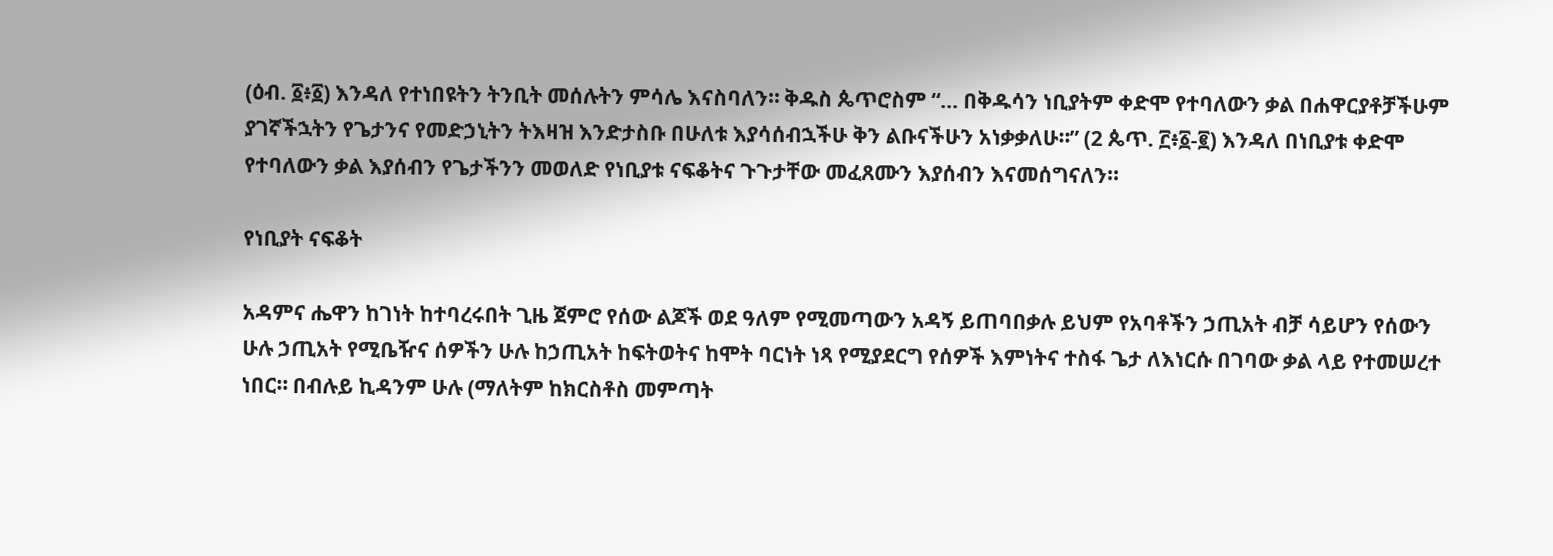(ዕብ. ፩፥፩) እንዳለ የተነበዩትን ትንቢት መሰሉትን ምሳሌ እናስባለን። ቅዱስ ጴጥሮስም “... በቅዱሳን ነቢያትም ቀድሞ የተባለውን ቃል በሐዋርያቶቻችሁም ያገኛችኋትን የጌታንና የመድኃኒትን ትእዛዝ እንድታስቡ በሁለቱ እያሳሰብኋችሁ ቅን ልቡናችሁን አነቃቃለሁ።” (2 ጴጥ. ፫፥፩-፪) እንዳለ በነቢያቱ ቀድሞ የተባለውን ቃል እያሰብን የጌታችንን መወለድ የነቢያቱ ናፍቆትና ጉጉታቸው መፈጸሙን እያሰብን እናመሰግናለን።

የነቢያት ናፍቆት

አዳምና ሔዋን ከገነት ከተባረሩበት ጊዜ ጀምሮ የሰው ልጆች ወደ ዓለም የሚመጣውን አዳኝ ይጠባበቃሉ ይህም የአባቶችን ኃጢአት ብቻ ሳይሆን የሰውን ሁሉ ኃጢአት የሚቤዥና ሰዎችን ሁሉ ከኃጢአት ከፍትወትና ከሞት ባርነት ነጻ የሚያደርግ የሰዎች እምነትና ተስፋ ጌታ ለእነርሱ በገባው ቃል ላይ የተመሠረተ ነበር። በብሉይ ኪዳንም ሁሉ (ማለትም ከክርስቶስ መምጣት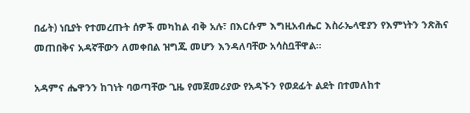በፊት) ነቢያት የተመረጡት ሰዎች መካከል ብቅ አሉ፣ በእርሱም እግዚአብሔር እስራኤላዊያን የእምነትን ንጽሕና መጠበቅና አዳኛቸውን ለመቀበል ዝግጁ መሆን እንዳለባቸው አሳስቧቸዋል።

አዳምና ሔዋንን ከገነት ባወጣቸው ጊዜ የመጀመሪያው የአዳኙን የወደፊት ልደት በተመለከተ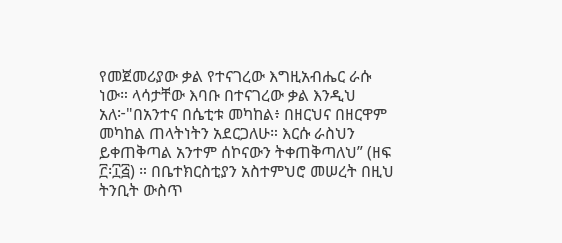የመጀመሪያው ቃል የተናገረው እግዚአብሔር ራሱ ነው። ላሳታቸው እባቡ በተናገረው ቃል እንዲህ አለ፦"በአንተና በሴቲቱ መካከል፥ በዘርህና በዘርዋም መካከል ጠላትነትን አደርጋለሁ። እርሱ ራስህን ይቀጠቅጣል አንተም ሰኮናውን ትቀጠቅጣለህ” (ዘፍ ፫፡፲፭) ። በቤተክርስቲያን አስተምህሮ መሠረት በዚህ ትንቢት ውስጥ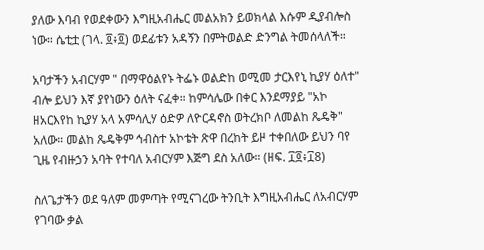ያለው እባብ የወደቀውን እግዚአብሔር መልአክን ይወክላል እሱም ዲያብሎስ ነው። ሴቲቷ (ገላ. ፬፥፬) ወደፊቱን አዳኝን በምትወልድ ድንግል ትመሰላለች።

አባታችን አብርሃም " በማዋዕልየኑ ትፌኑ ወልድከ ወሚመ ታርእየኒ ኪያሃ ዕለተ" ብሎ ይህን እኛ ያየነውን ዕለት ናፈቀ። ከምሳሌው በቀር እንደማያይ "አኮ ዘአርእየከ ኪያሃ አላ አምሳሊሃ ዕድዎ ለዮርዳኖስ ወትረክቦ ለመልከ ጼዴቅ" አለው። መልከ ጼዴቅም ኅብስተ አኮቴት ጽዋ በረከት ይዞ ተቀበለው ይህን ባየ ጊዜ የብዙኃን አባት የተባለ አብርሃም እጅግ ደስ አለው። (ዘፍ. ፲፬፥፲8)

ስለጌታችን ወደ ዓለም መምጣት የሚናገረው ትንቢት እግዚአብሔር ለአብርሃም የገባው ቃል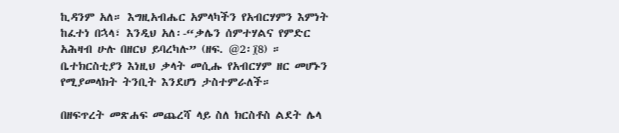ኪዳንም አለ። እግዚአብሔር አምላካችን የአብርሃምን እምነት ከፈተነ በኋላ፣ እንዲህ አለ፡-“ቃሌን ሰምተሃልና የምድር አሕዛብ ሁሉ በዘርህ ይባረካሉ” (ዘፍ. @2፡፲8) ። ቤተክርስቲያን እነዚህ ቃላት መሲሑ የአብርሃም ዘር መሆኑን የሚያመላክት ትንቢት እንደሆነ ታስተምራለች።

በዘፍጥረት መጽሐፍ መጨረሻ ላይ ስለ ክርስቶስ ልደት ሌላ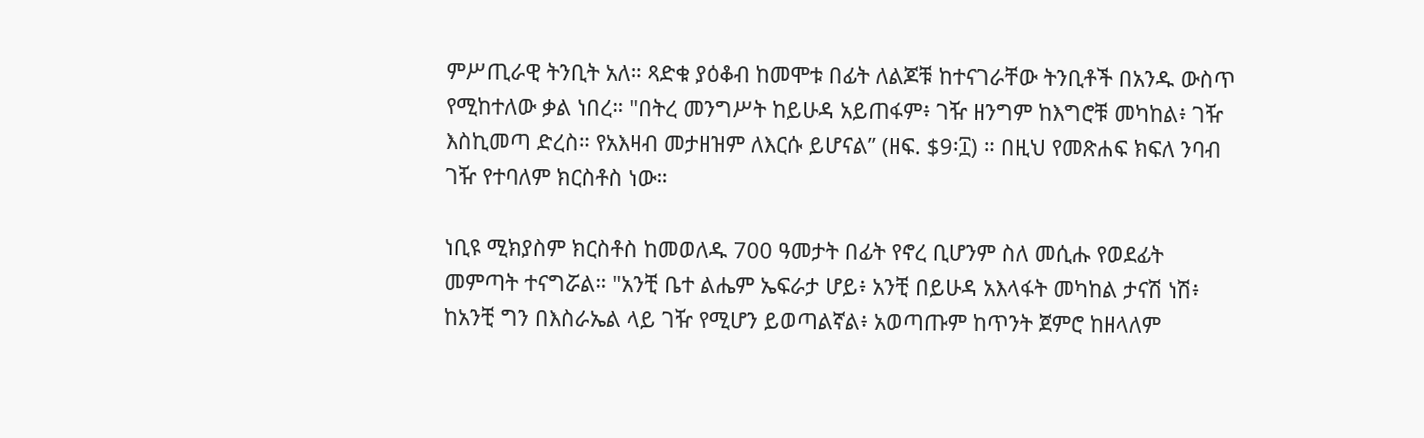ምሥጢራዊ ትንቢት አለ። ጻድቁ ያዕቆብ ከመሞቱ በፊት ለልጆቹ ከተናገራቸው ትንቢቶች በአንዱ ውስጥ የሚከተለው ቃል ነበረ። "በትረ መንግሥት ከይሁዳ አይጠፋም፥ ገዥ ዘንግም ከእግሮቹ መካከል፥ ገዥ እስኪመጣ ድረስ። የአእዛብ መታዘዝም ለእርሱ ይሆናል” (ዘፍ. $9፡፲) ። በዚህ የመጽሐፍ ክፍለ ንባብ ገዥ የተባለም ክርስቶስ ነው።

ነቢዩ ሚክያስም ክርስቶስ ከመወለዱ 700 ዓመታት በፊት የኖረ ቢሆንም ስለ መሲሑ የወደፊት መምጣት ተናግሯል። "አንቺ ቤተ ልሔም ኤፍራታ ሆይ፥ አንቺ በይሁዳ አእላፋት መካከል ታናሽ ነሽ፥ ከአንቺ ግን በእስራኤል ላይ ገዥ የሚሆን ይወጣልኛል፥ አወጣጡም ከጥንት ጀምሮ ከዘላለም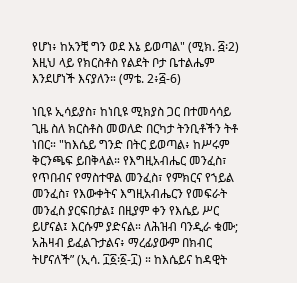የሆነ፥ ከአንቺ ግን ወደ እኔ ይወጣል" (ሚክ. ፭፡2) እዚህ ላይ የክርስቶስ የልደት ቦታ ቤተልሔም እንደሆነች እናያለን። (ማቴ. 2፥፭-6)

ነቢዩ ኢሳይያስ፣ ከነቢዩ ሚክያስ ጋር በተመሳሳይ ጊዜ ስለ ክርስቶስ መወለድ በርካታ ትንቢቶችን ትቶ ነበር። "ከእሴይ ግንድ በትር ይወጣል፥ ከሥሩም ቅርንጫፍ ይበቅላል። የእግዚአብሔር መንፈስ፣ የጥበብና የማስተዋል መንፈስ፣ የምክርና የኀይል መንፈስ፣ የእውቀትና እግዚአብሔርን የመፍራት መንፈስ ያርፍበታል፤ በዚያም ቀን የእሴይ ሥር ይሆናል፤ እርሱም ያድናል። ለሕዝብ ባንዲራ ቁሙ; አሕዛብ ይፈልጉታልና፥ ማረፊያውም በክብር ትሆናለች” (ኢሳ. ፲፩፡፩-፲) ። ከእሴይና ከዳዊት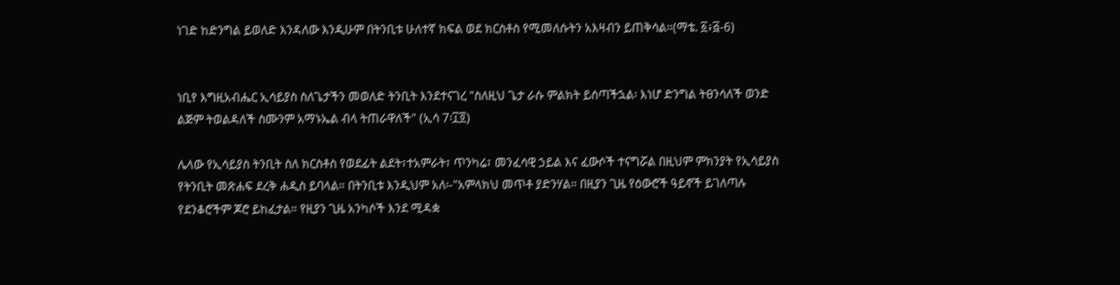ነገድ ከድንግል ይወለድ እንዳለው እንዲሁም በትንቢቱ ሁለተኛ ክፍል ወደ ክርስቶስ የሚመለሱትን አእዛብን ይጠቅሳል።(ማቴ. ፩፥፭-6)


ነቢየ እግዚአብሔር ኢሳይያስ ስለጌታችን መወለድ ትንቢት እንደተናገረ "ስለዚህ ጌታ ራሱ ምልክት ይሰጣችኋል፡ እነሆ ድንግል ትፀንሳለች ወንድ ልጅም ትወልዳለች ስሙንም አማኑኤል ብላ ትጠራዋለች" (ኢሳ 7፡፲፬)

ሌላው የኢሳይያስ ትንቢት ስለ ክርስቶስ የወደፊት ልደት፣ተአምራት፣ ጥንካሬ፣ መንፈሳዊ ኃይል እና ፈውሶች ተናግሯል በዚህም ምክንያት የኢሳይያስ የትንቢት መጽሐፍ ደረቅ ሐዲስ ይባላል። በትንቢቱ እንዲህም አለ፡-"አምላክህ መጥቶ ያድንሃል። በዚያን ጊዜ የዕውሮች ዓይኖች ይገለጣሉ የደንቆሮችም ጆሮ ይከፈታል። የዚያን ጊዜ አንካሶች እንደ ሚዳቋ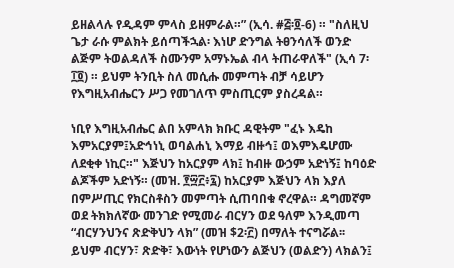ይዘልላሉ የዲዳም ምላስ ይዘምራል።” (ኢሳ. #፭፡፬-6) ። "ስለዚህ ጌታ ራሱ ምልክት ይሰጣችኋል፡ እነሆ ድንግል ትፀንሳለች ወንድ ልጅም ትወልዳለች ስሙንም አማኑኤል ብላ ትጠራዋለች" (ኢሳ 7፡፲፬) ። ይህም ትንቢት ስለ መሲሑ መምጣት ብቻ ሳይሆን የእግዚአብሔርን ሥጋ የመገለጥ ምስጢርም ያስረዳል።

ነቢየ እግዚአብሔር ልበ አምላክ ክቡር ዳዊትም "ፈኑ እዴከ እምአርያም፤አድኅነኒ ወባልሐኒ እማይ ብዙኅ፤ ወእምእዴሆሙ ለደቂቀ ነኪር።" እጅህን ከአርያም ላክ፤ ከብዙ ውኃም አድነኝ፤ ከባዕድ ልጆችም አድነኝ። (መዝ. ፻፵፫፥፯) ከአርያም እጅህን ላክ እያለ በምሥጢር የክርስቶስን መምጣት ሲጠባበቁ ኖረዋል። ዳግመኛም ወደ ትክክለኛው መንገድ የሚመራ ብርሃን ወደ ዓለም እንዲመጣ “ብርሃንህንና ጽድቅህን ላክ” (መዝ $2፡፫) በማለት ተናግሯል፡፡ ይህም ብርሃን፣ ጽድቅ፣ እውነት የሆነውን ልጅህን (ወልድን) ላክልን፤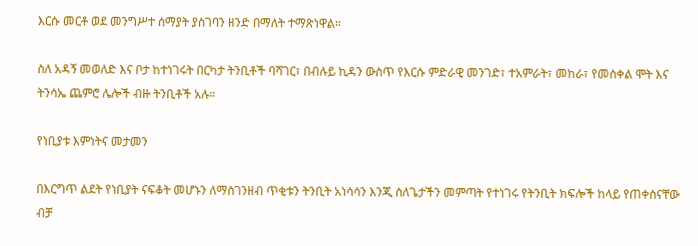እርሱ መርቶ ወደ መንግሥተ ሰማያት ያስገባን ዘንድ በማለት ተማጽነዋል።

ስለ አዳኝ መወለድ እና ቦታ ከተነገሩት በርካታ ትንቢቶች ባሻገር፣ በብሉይ ኪዳን ውስጥ የእርሱ ምድራዊ መንገድ፣ ተአምራት፣ መከራ፣ የመስቀል ሞት እና ትንሳኤ ጨምሮ ሌሎች ብዙ ትንቢቶች አሉ።

የነቢያቱ እምነትና መታመን

በእርግጥ ልደት የነቢያት ናፍቆት መሆኑን ለማስገንዘብ ጥቂቱን ትንቢት አነሳሳን እንጂ ስለጌታችን መምጣት የተነገሩ የትንቢት ክፍሎች ከላይ የጠቀስናቸው ብቻ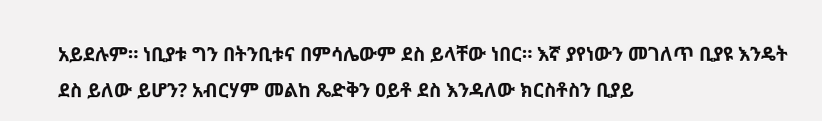አይደሉም። ነቢያቱ ግን በትንቢቱና በምሳሌውም ደስ ይላቸው ነበር። እኛ ያየነውን መገለጥ ቢያዩ እንዴት ደስ ይለው ይሆን? አብርሃም መልከ ጼድቅን ዐይቶ ደስ እንዳለው ክርስቶስን ቢያይ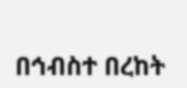በኅብስተ በረከት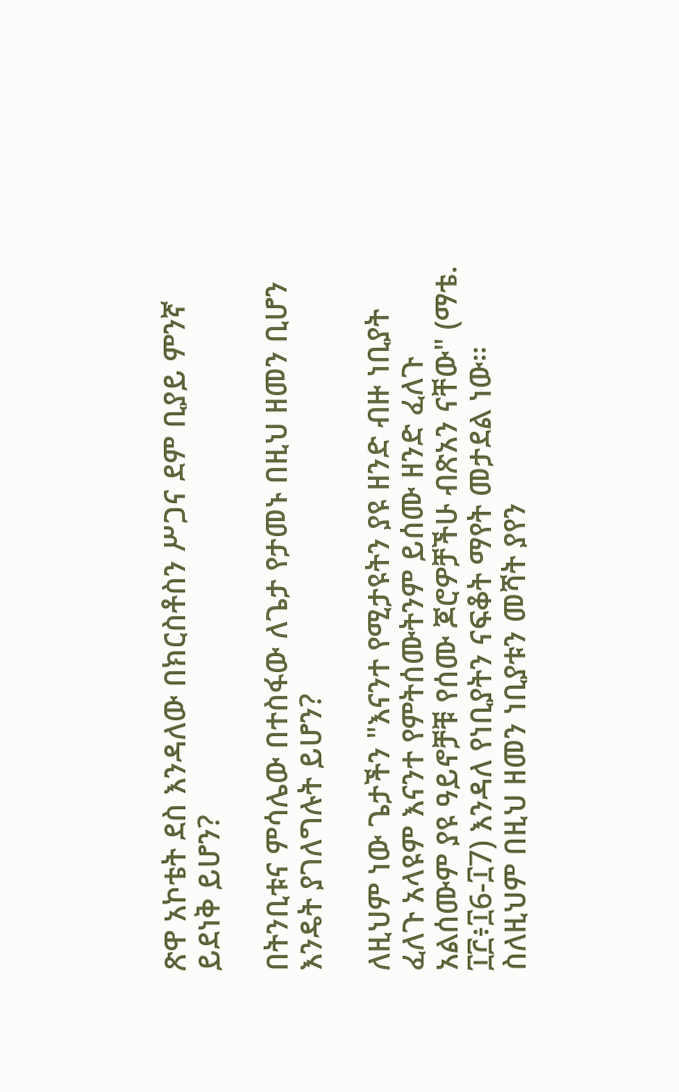ጽዋ አኮቴት ደስ እንዳለው በክርስቶስን ሥጋና ደም ቢያይ ምንኛ ይደነቅ ይሆን?

በትንቢቱና ምሳሌው በተስፋው ለጌታ የታመኑ በዚህ ዘመን ቢሆን እንዴት ያገለግሉት ይሆን?

ለዚህም ነው ጌታችን "እናንተ የሚታዩትን ያዩ ዘንድ ብዙ ነቢያት ፈለጉ አላዩም እናንተ የምትሰሙትንም ይሰሙ ዘንድ ፈለጉ አልሰሙም ያዩ ዓይኖቻቹ የሰሙ ጆሮዎቻችሁ ብጽአን ናቸው" (ማቴ. ፲፫፥፲6-፲7) እንዳለ የነቢያትን ናፍቆት ማየት መታደል ነው። ስለዚህም በዚህ ዘመን ነቢያቱን መሻት ያየን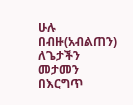ሁሉ በብዙ(አብልጠን) ለጌታችን መታመን በእርግጥ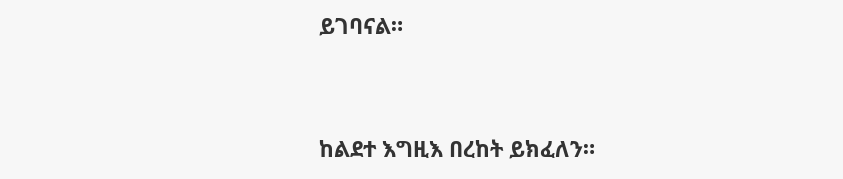ይገባናል።



ከልደተ እግዚእ በረከት ይክፈለን።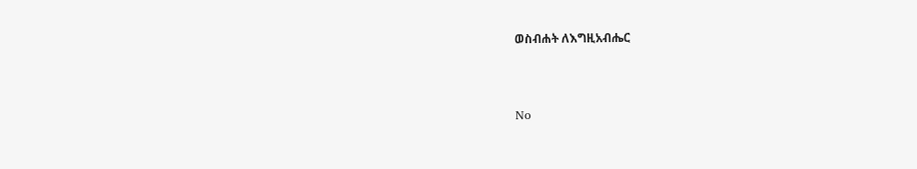ወስብሐት ለእግዚአብሔር



No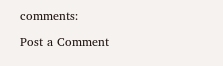comments:

Post a Comment